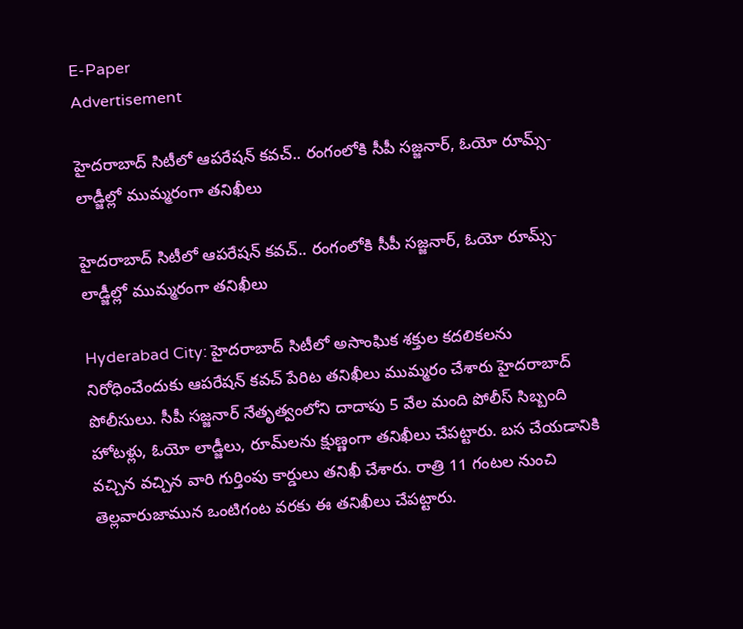E-Paper
Advertisement

హైదరాబాద్ సిటీలో ఆపరేషన్ కవచ్.. రంగంలోకి సీపీ సజ్జనార్, ఓయో రూమ్స్-లాడ్జీల్లో ముమ్మరంగా తనిఖీలు

హైదరాబాద్ సిటీలో ఆపరేషన్ కవచ్.. రంగంలోకి సీపీ సజ్జనార్, ఓయో రూమ్స్-లాడ్జీల్లో ముమ్మరంగా తనిఖీలు

Hyderabad City: హైదరాబాద్ సిటీలో అసాంఘిక శక్తుల కదలికలను నిరోధించేందుకు ఆపరేషన్ కవచ్ పేరిట తనిఖీలు ముమ్మరం చేశారు హైదరాబాద్ పోలీసులు. సీపీ సజ్జనార్ నేతృత్వంలోని దాదాపు 5 వేల మంది పోలీస్ సిబ్బంది హోటళ్లు, ఓయో లాడ్జీలు, రూమ్‌లను క్షుణ్ణంగా తనిఖీలు చేపట్టారు. బస చేయడానికి వచ్చిన వచ్చిన వారి గుర్తింపు కార్డులు తనిఖీ చేశారు. రాత్రి 11 గంటల నుంచి తెల్లవారుజామున ఒంటిగంట వరకు ఈ తనిఖీలు చేపట్టారు.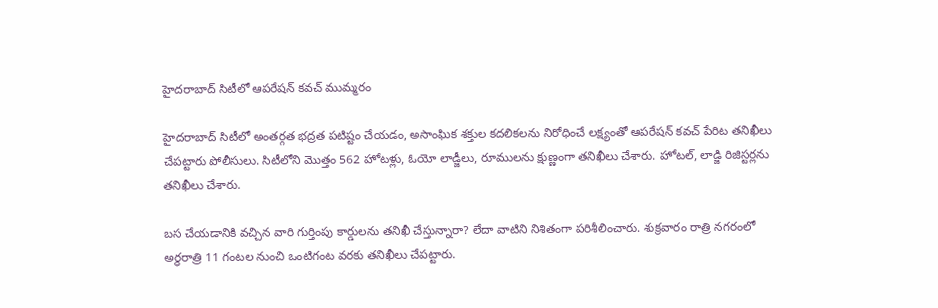హైదరాబాద్ సిటీలో ఆపరేషన్ కవచ్ ముమ్మరం

హైదరాబాద్ సిటీలో అంతర్గత భద్రత పటిష్టం చేయడం, అసాంఘిక శక్తుల కదలికలను నిరోధించే లక్ష్యంతో ఆపరేషన్ కవచ్ పేరిట తనిఖీలు చేపట్టారు పోలీసులు. సిటీలోని మొత్తం 562 హోటళ్లు, ఓయో లాడ్జీలు, రూములను క్షుణ్ణంగా తనిఖీలు చేశారు. హోటల్, లాడ్జి రిజిస్టర్లను తనిఖీలు చేశారు.

బస చేయడానికి వచ్చిన వారి గుర్తింపు కార్డులను తనిఖీ చేస్తున్నారా? లేదా వాటిని నిశితంగా పరిశీలించారు. శుక్రవారం రాత్రి నగరంలో అర్థరాత్రి 11 గంటల నుంచి ఒంటిగంట వరకు తనిఖీలు చేపట్టారు.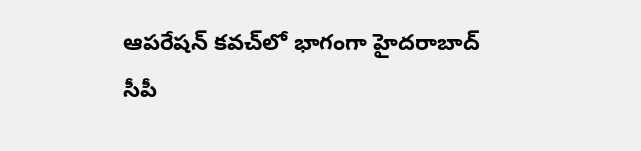ఆపరేషన్‌ కవచ్‌లో భాగంగా హైదరాబాద్ సీపీ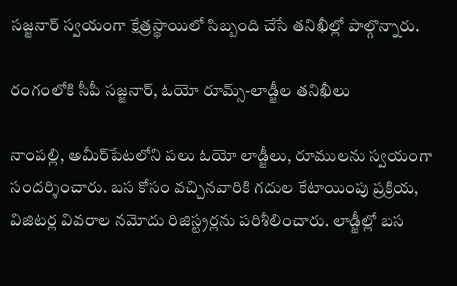సజ్జనార్‌ స్వయంగా క్షేత్రస్థాయిలో సిబ్బంది చేసే తనిఖీల్లో పాల్గొన్నారు.

రంగంలోకి సీపీ సజ్జనార్, ఓయో రూమ్స్-లాడ్జీల తనిఖీలు

నాంపల్లి, అమీర్‌పేటలోని పలు ఓయో లాడ్జీలు, రూములను స్వయంగా సందర్శించారు. బస కోసం వచ్చినవారికి గదుల కేటాయింపు ప్రక్రియ, విజిటర్ల వివరాల నమోదు రిజిస్ట్రర్లను పరిశీలించారు. లాడ్జీల్లో బస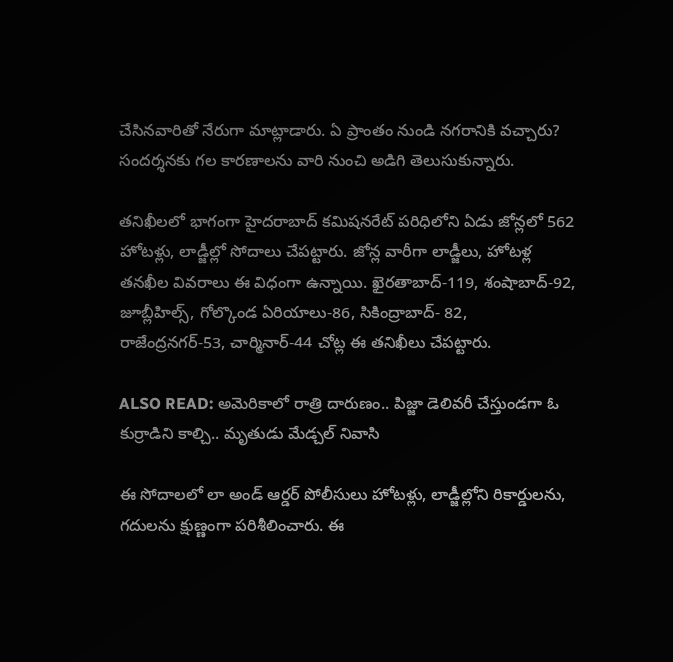చేసినవారితో నేరుగా మాట్లాడారు. ఏ ప్రాంతం నుండి నగరానికి వచ్చారు? సందర్శనకు గల కారణాలను వారి నుంచి అడిగి తెలుసుకున్నారు.

తనిఖీలలో భాగంగా హైదరాబాద్ కమిషనరేట్ పరిధిలోని ఏడు జోన్లలో 562 హోటళ్లు, లాడ్జీల్లో సోదాలు చేపట్టారు. జోన్ల వారీగా లాడ్జీలు, హోటళ్ల తనఖీల వివరాలు ఈ విధంగా ఉన్నాయి. ఖైరతాబాద్‌-119, శంషాబాద్‌-92, జూబ్లీహిల్స్, గోల్కొండ ఏరియాలు-86, సికింద్రాబాద్- 82, రాజేంద్రనగర్‌-53, చార్మినార్-44 చోట్ల ఈ తనిఖీలు చేపట్టారు.

ALSO READ: అమెరికాలో రాత్రి దారుణం.. పిజ్జా డెలివరీ చేస్తుండగా ఓ కుర్రాడిని కాల్చి.. మృతుడు మేడ్చల్ నివాసి

ఈ సోదాలలో లా అండ్ ఆర్డర్ పోలీసులు హోటళ్లు, లాడ్జీల్లోని రికార్డులను, గదులను క్షుణ్ణంగా పరిశీలించారు. ఈ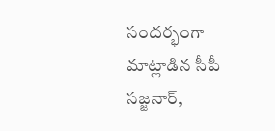సందర్భంగా మాట్లాడిన సీపీ సజ్జనార్,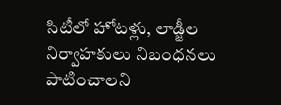సిటీలో హోటళ్లు, లాడ్జీల నిర్వాహకులు నిబంధనలు పాటించాలని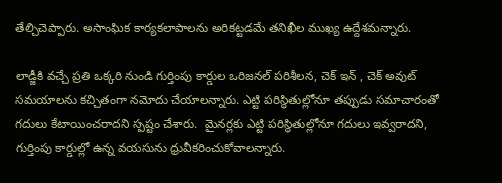తేల్చిచెప్పారు. అసాంఘిక కార్యకలాపాలను అరికట్టడమే తనిఖీల ముఖ్య ఉద్దేశమన్నారు.

లాడ్జీకి వచ్చే ప్రతి ఒక్కరి నుండి గుర్తింపు కార్డుల ఒరిజనల్ పరిశీలన, చెక్ ఇన్ , చెక్ అవుట్ సమయాలను కచ్చితంగా నమోదు చేయాలన్నారు. ఎట్టి పరిస్థితుల్లోనూ తప్పుడు సమాచారంతో గదులు కేటాయించరాదని స్పష్టం చేశారు.  మైనర్లకు ఎట్టి పరిస్థితుల్లోనూ గదులు ఇవ్వరాదని, గుర్తింపు కార్డుల్లో ఉన్న వయసును ధ్రువీకరించుకోవాలన్నారు.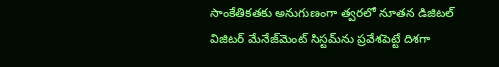సాంకేతికతకు అనుగుణంగా త్వరలో నూతన డిజిటల్ విజిటర్ మేనేజ్‌మెంట్ సిస్టమ్‌ను ప్రవేశపెట్టే దిశగా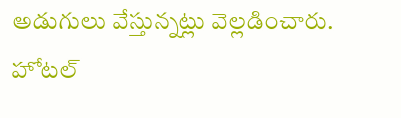అడుగులు వేస్తున్నట్లు వెల్లడించారు. హోటల్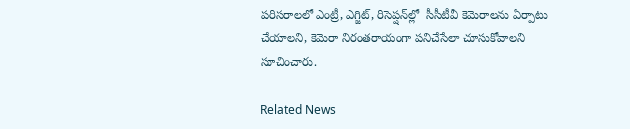పరిసరాలలో ఎంట్రీ, ఎగ్జిట్, రిసెప్షన్‌ల్లో  సీసీటీవీ కెమెరాలను ఏర్పాటు చేయాలని, కెమెరా నిరంతరాయంగా పనిచేసేలా చూసుకోవాలని సూచించారు.

Related News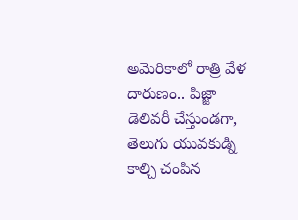అమెరికాలో రాత్రి వేళ దారుణం.. పిజ్జా డెలివరీ చేస్తుండగా, తెలుగు యువకుడ్ని కాల్చి చంపిన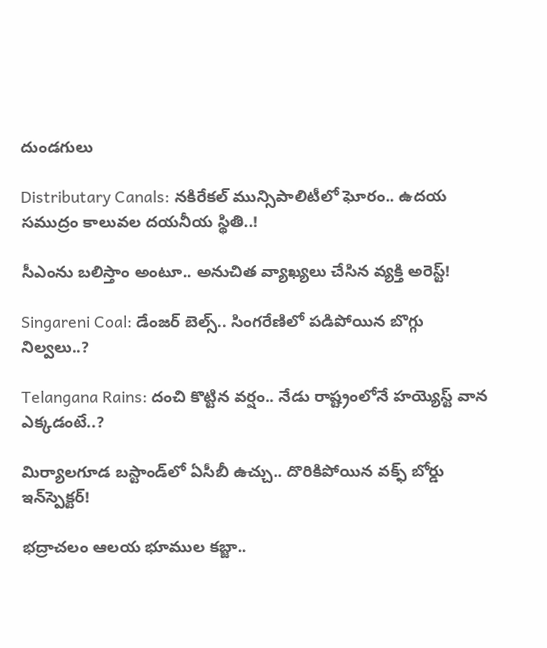దుండగులు

Distributary Canals: నకిరేకల్ మున్సిపాలిటీలో ఘోరం.. ఉదయ సముద్రం కాలువల దయనీయ స్థితి..!

సీఎంను బలిస్తాం అంటూ.. అనుచిత వ్యాఖ్యలు చేసిన వ్యక్తి అరెస్ట్!

Singareni Coal: డేంజర్ బెల్స్.. సింగరేణిలో పడిపోయిన బొగ్గు నిల్వలు..?

Telangana Rains: దంచి కొట్టిన వర్షం.. నేడు రాష్ట్రంలోనే హయ్యెస్ట్ వాన ఎక్కడంటే..?

మిర్యాలగూడ బస్టాండ్‌లో ఏసీబీ ఉచ్చు.. దొరికిపోయిన వక్ఫ్ బోర్డు ఇన్‌స్పెక్టర్!

భద్రాచలం ఆలయ భూముల కబ్జా..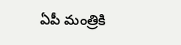ఏపీ మంత్రికి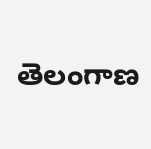తెలంగాణ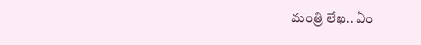మంత్రి లేఖ.. ఏం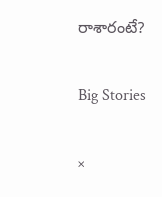రాశారంటే?

Big Stories

×